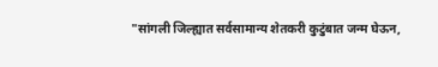"सांगली जिल्ह्यात सर्वसामान्य शेतकरी कुटुंबात जन्म घेऊन,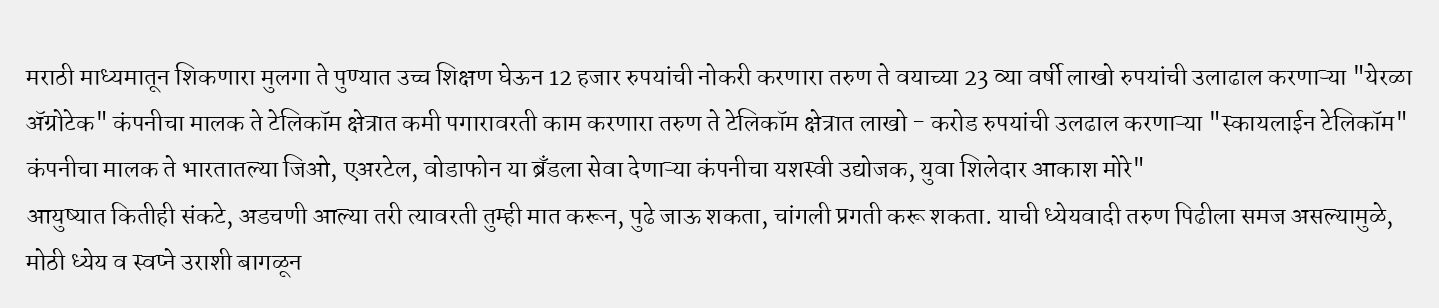मराठी माध्यमातून शिकणारा मुलगा ते पुण्यात उच्च शिक्षण घेऊन 12 हजार रुपयांची नोकरी करणारा तरुण ते वयाच्या 23 व्या वर्षी लाखो रुपयांची उलाढाल करणाऱ्या "येरळा ॲग्रोटेक" कंपनीचा मालक ते टेलिकॉम क्षेत्रात कमी पगारावरती काम करणारा तरुण ते टेलिकॉम क्षेत्रात लाखो - करोड रुपयांची उलढाल करणाऱ्या "स्कायलाईन टेलिकॉम" कंपनीचा मालक ते भारतातल्या जिओ, एअरटेल, वोडाफोन या ब्रँडला सेवा देणाऱ्या कंपनीचा यशस्वी उद्योजक, युवा शिलेदार आकाश मोरे"
आयुष्यात कितीही संकटे, अडचणी आल्या तरी त्यावरती तुम्ही मात करून, पुढे जाऊ शकता, चांगली प्रगती करू शकता. याची ध्येयवादी तरुण पिढीला समज असल्यामुळे, मोठी ध्येय व स्वप्ने उराशी बागळून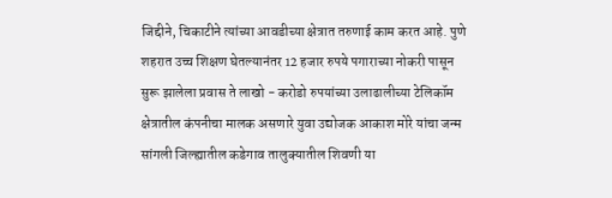जिद्दीने, चिकाटीने त्यांच्या आवडीच्या क्षेत्रात तरुणाई काम करत आहे. पुणे शहरात उच्च शिक्षण घेतल्यानंतर 12 हजार रुपये पगाराच्या नोकरी पासून सुरू झालेला प्रवास ते लाखो - करोडो रुपयांच्या उलाढालीच्या टेलिकॉम क्षेत्रातील कंपनीचा मालक असणारे युवा उद्योजक आकाश मोरे यांचा जन्म सांगली जिल्ह्यातील कडेगाव तालुक्यातील शिवणी या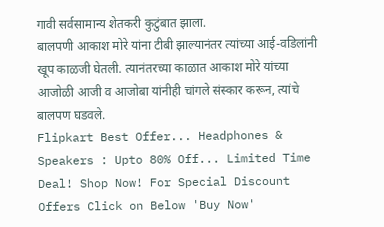गावी सर्वसामान्य शेतकरी कुटुंबात झाला.
बालपणी आकाश मोरे यांना टीबी झाल्यानंतर त्यांच्या आई-वडिलांनी खूप काळजी घेतली. त्यानंतरच्या काळात आकाश मोरे यांच्या आजोळी आजी व आजोबा यांनीही चांगले संस्कार करून, त्यांचे बालपण घडवले.
Flipkart Best Offer... Headphones & Speakers : Upto 80% Off... Limited Time Deal! Shop Now! For Special Discount Offers Click on Below 'Buy Now'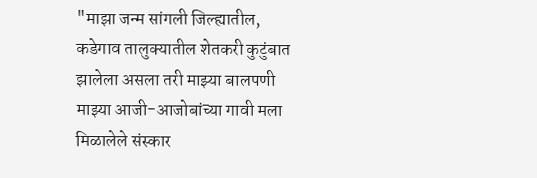"माझा जन्म सांगली जिल्ह्यातील, कडेगाव तालुक्यातील शेतकरी कुटुंबात झालेला असला तरी माझ्या बालपणी माझ्या आजी-आजोबांच्या गावी मला मिळालेले संस्कार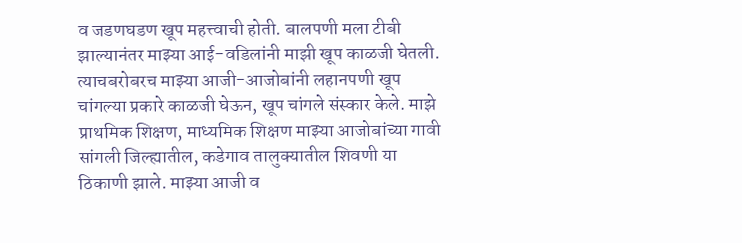व जडणघडण खूप महत्त्वाची होती. बालपणी मला टीबी झाल्यानंतर माझ्या आई-वडिलांनी माझी खूप काळजी घेतली. त्याचबरोबरच माझ्या आजी-आजोबांनी लहानपणी खूप चांगल्या प्रकारे काळजी घेऊन, खूप चांगले संस्कार केले. माझे प्राथमिक शिक्षण, माध्यमिक शिक्षण माझ्या आजोबांच्या गावी सांगली जिल्ह्यातील, कडेगाव तालुक्यातील शिवणी या ठिकाणी झाले. माझ्या आजी व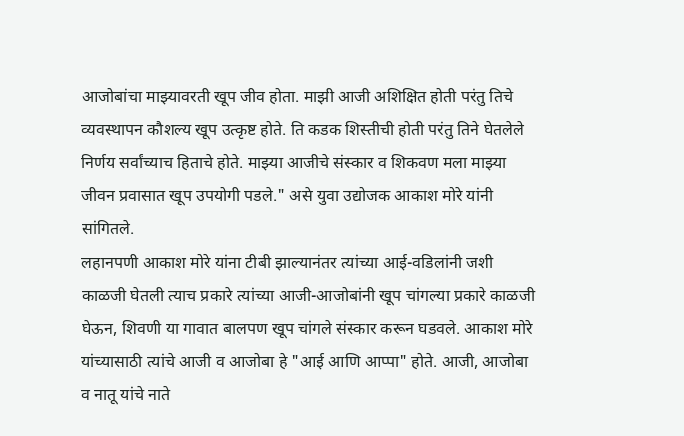आजोबांचा माझ्यावरती खूप जीव होता. माझी आजी अशिक्षित होती परंतु तिचे व्यवस्थापन कौशल्य खूप उत्कृष्ट होते. ति कडक शिस्तीची होती परंतु तिने घेतलेले निर्णय सर्वांच्याच हिताचे होते. माझ्या आजीचे संस्कार व शिकवण मला माझ्या जीवन प्रवासात खूप उपयोगी पडले." असे युवा उद्योजक आकाश मोरे यांनी सांगितले.
लहानपणी आकाश मोरे यांना टीबी झाल्यानंतर त्यांच्या आई-वडिलांनी जशी काळजी घेतली त्याच प्रकारे त्यांच्या आजी-आजोबांनी खूप चांगल्या प्रकारे काळजी घेऊन, शिवणी या गावात बालपण खूप चांगले संस्कार करून घडवले. आकाश मोरे यांच्यासाठी त्यांचे आजी व आजोबा हे "आई आणि आप्पा" होते. आजी, आजोबा व नातू यांचे नाते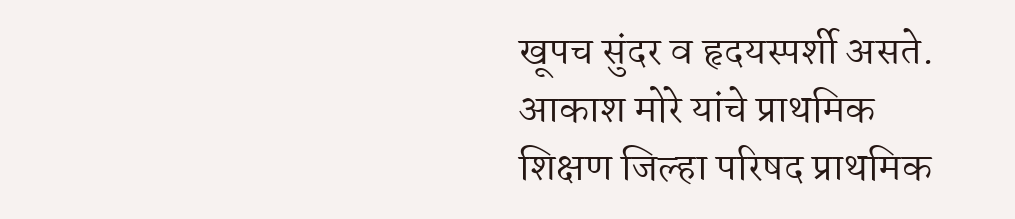खूपच सुंदर व हृदयस्पर्शी असते. आकाश मोरे यांचे प्राथमिक शिक्षण जिल्हा परिषद प्राथमिक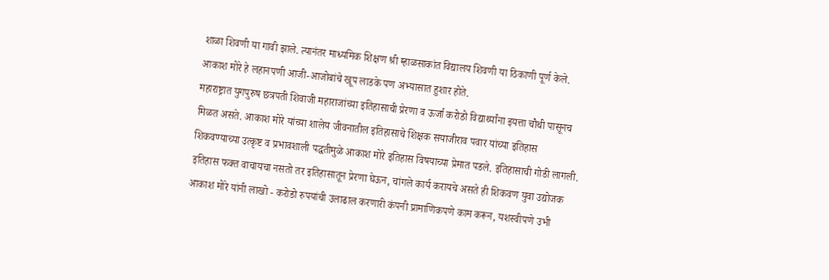शाळा शिवणी या गावी झाले. त्यानंतर माध्यमिक शिक्षण श्री म्हाळसाकांत विद्यालय शिवणी या ठिकाणी पूर्ण केले. आकाश मोरे हे लहानपणी आजी-आजोबांचे खूप लाडके पण अभ्यासात हुशार होते.
महाराष्ट्रात युगपुरुष छत्रपती शिवाजी महाराजांच्या इतिहासाची प्रेरणा व ऊर्जा करोडो विद्यार्थ्यांना इयत्ता चौथी पासूनच मिळत असते. आकाश मोरे यांच्या शालेय जीवनातील इतिहासाचे शिक्षक सयाजीराव पवार यांच्या इतिहास शिकवण्याच्या उत्कृष्ट व प्रभावशाली पद्धतीमुळे आकाश मोरे इतिहास विषयाच्या प्रेमात पडले. इतिहासाची गोडी लागली. इतिहास फक्त वाचायचा नसतो तर इतिहासातून प्रेरणा घेऊन, चांगले कार्य करायचे असते ही शिकवण युवा उद्योजक आकाश मोरे यांनी लाखो - करोडो रुपयांची उलाढाल करणारी कंपनी प्रामाणिकपणे काम करून, यशस्वीपणे उभी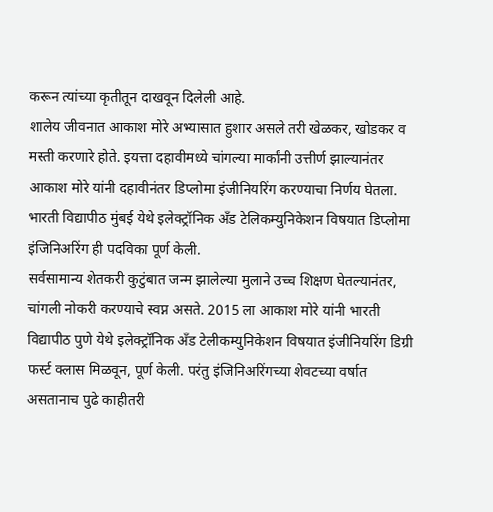करून त्यांच्या कृतीतून दाखवून दिलेली आहे.
शालेय जीवनात आकाश मोरे अभ्यासात हुशार असले तरी खेळकर, खोडकर व मस्ती करणारे होते. इयत्ता दहावीमध्ये चांगल्या मार्कांनी उत्तीर्ण झाल्यानंतर आकाश मोरे यांनी दहावीनंतर डिप्लोमा इंजीनियरिंग करण्याचा निर्णय घेतला. भारती विद्यापीठ मुंबई येथे इलेक्ट्रॉनिक अँड टेलिकम्युनिकेशन विषयात डिप्लोमा इंजिनिअरिंग ही पदविका पूर्ण केली.
सर्वसामान्य शेतकरी कुटुंबात जन्म झालेल्या मुलाने उच्च शिक्षण घेतल्यानंतर, चांगली नोकरी करण्याचे स्वप्न असते. 2015 ला आकाश मोरे यांनी भारती विद्यापीठ पुणे येथे इलेक्ट्रॉनिक अँड टेलीकम्युनिकेशन विषयात इंजीनियरिंग डिग्री फर्स्ट क्लास मिळवून, पूर्ण केली. परंतु इंजिनिअरिंगच्या शेवटच्या वर्षात असतानाच पुढे काहीतरी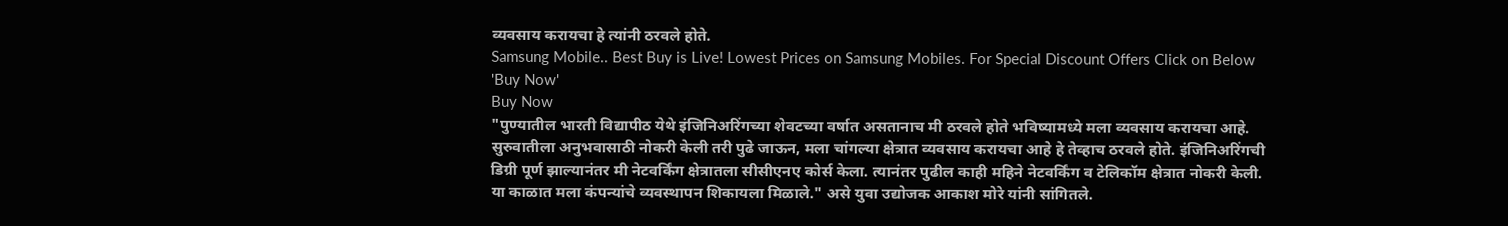व्यवसाय करायचा हे त्यांनी ठरवले होते.
Samsung Mobile.. Best Buy is Live! Lowest Prices on Samsung Mobiles. For Special Discount Offers Click on Below 'Buy Now'
Buy Now
"पुण्यातील भारती विद्यापीठ येथे इंजिनिअरिंगच्या शेवटच्या वर्षात असतानाच मी ठरवले होते भविष्यामध्ये मला व्यवसाय करायचा आहे. सुरुवातीला अनुभवासाठी नोकरी केली तरी पुढे जाऊन, मला चांगल्या क्षेत्रात व्यवसाय करायचा आहे हे तेव्हाच ठरवले होते. इंजिनिअरिंगची डिग्री पूर्ण झाल्यानंतर मी नेटवर्किंग क्षेत्रातला सीसीएनए कोर्स केला. त्यानंतर पुढील काही महिने नेटवर्किंग व टेलिकॉम क्षेत्रात नोकरी केली. या काळात मला कंपन्यांचे व्यवस्थापन शिकायला मिळाले." असे युवा उद्योजक आकाश मोरे यांनी सांगितले.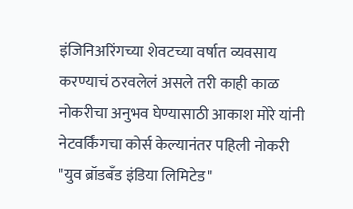इंजिनिअरिंगच्या शेवटच्या वर्षात व्यवसाय करण्याचं ठरवलेलं असले तरी काही काळ नोकरीचा अनुभव घेण्यासाठी आकाश मोरे यांनी नेटवर्किंगचा कोर्स केल्यानंतर पहिली नोकरी "युव ब्रॉडबँड इंडिया लिमिटेड"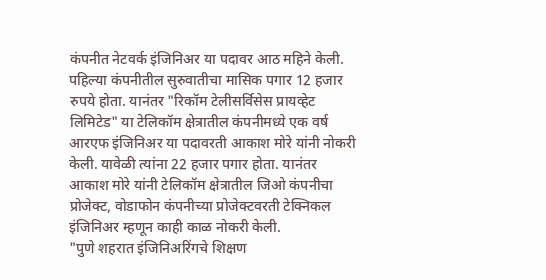कंपनीत नेटवर्क इंजिनिअर या पदावर आठ महिने केली. पहिल्या कंपनीतील सुरुवातीचा मासिक पगार 12 हजार रुपये होता. यानंतर "रिकॉम टेलीसर्विसेस प्रायव्हेट लिमिटेड" या टेलिकॉम क्षेत्रातील कंपनीमध्ये एक वर्ष आरएफ इंजिनिअर या पदावरती आकाश मोरे यांनी नोकरी केली. यावेळी त्यांना 22 हजार पगार होता. यानंतर आकाश मोरे यांनी टेलिकॉम क्षेत्रातील जिओ कंपनीचा प्रोजेक्ट, वोडाफोन कंपनीच्या प्रोजेक्टवरती टेक्निकल इंजिनिअर म्हणून काही काळ नोकरी केली.
"पुणे शहरात इंजिनिअरिंगचे शिक्षण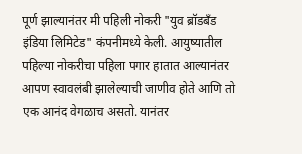पूर्ण झाल्यानंतर मी पहिली नोकरी "युव ब्रॉडबँड इंडिया लिमिटेड" कंपनीमध्ये केली. आयुष्यातील पहिल्या नोकरीचा पहिला पगार हातात आल्यानंतर आपण स्वावलंबी झालेल्याची जाणीव होते आणि तो एक आनंद वेगळाच असतो. यानंतर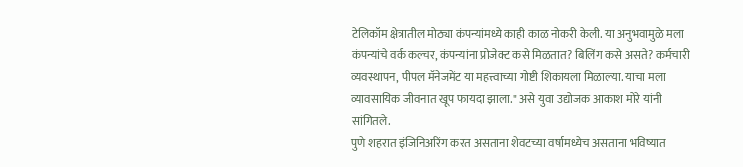टेलिकॉम क्षेत्रातील मोठ्या कंपन्यांमध्ये काही काळ नोकरी केली. या अनुभवामुळे मला कंपन्यांचे वर्क कल्चर, कंपन्यांना प्रोजेक्ट कसे मिळतात? बिलिंग कसे असते? कर्मचारी व्यवस्थापन, पीपल मॅनेजमेंट या महत्त्वाच्या गोष्टी शिकायला मिळाल्या. याचा मला व्यावसायिक जीवनात खूप फायदा झाला." असे युवा उद्योजक आकाश मोरे यांनी सांगितले.
पुणे शहरात इंजिनिअरिंग करत असताना शेवटच्या वर्षामध्येच असताना भविष्यात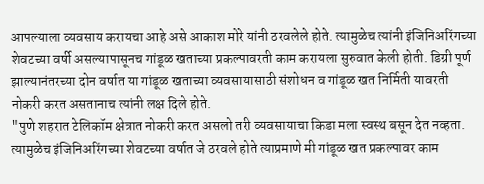आपल्याला व्यवसाय करायचा आहे असे आकाश मोरे यांनी ठरवलेले होते. त्यामुळेच त्यांनी इंजिनिअरिंगच्या शेवटच्या वर्षी असल्यापासूनच गांडूळ खताच्या प्रकल्पावरती काम करायला सुरुवात केली होती. डिग्री पूर्ण झाल्यानंतरच्या दोन वर्षात या गांडूळ खताच्या व्यवसायासाठी संशोधन व गांडूळ खत निर्मिती यावरती नोकरी करत असतानाच त्यांनी लक्ष दिले होते.
"पुणे शहरात टेलिकॉम क्षेत्रात नोकरी करत असलो तरी व्यवसायाचा किडा मला स्वस्थ बसून देत नव्हता. त्यामुळेच इंजिनिअरिंगच्या शेवटच्या वर्षात जे ठरवले होते त्याप्रमाणे मी गांडूळ खत प्रकल्पावर काम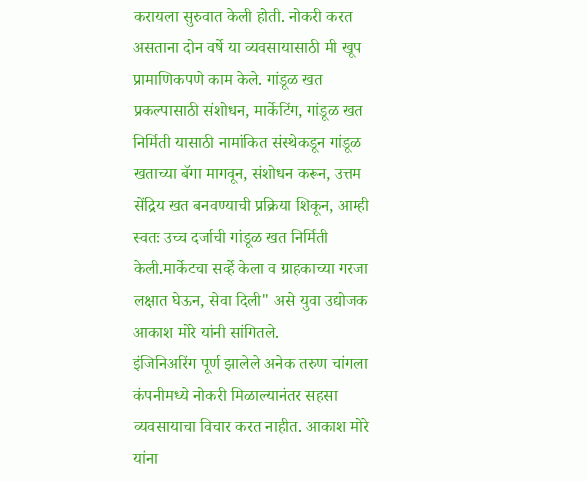करायला सुरुवात केली होती. नोकरी करत असताना दोन वर्षे या व्यवसायासाठी मी खूप प्रामाणिकपणे काम केले. गांडूळ खत प्रकल्पासाठी संशोधन, मार्केटिंग, गांडूळ खत निर्मिती यासाठी नामांकित संस्थेकडून गांडूळ खताच्या बॅगा मागवून, संशोधन करून, उत्तम सेंद्रिय खत बनवण्याची प्रक्रिया शिकून, आम्ही स्वतः उच्च दर्जाची गांडूळ खत निर्मिती केली.मार्केटचा सर्व्हे केला व ग्राहकाच्या गरजा लक्षात घेऊन, सेवा दिली" असे युवा उद्योजक आकाश मोरे यांनी सांगितले.
इंजिनिअरिंग पूर्ण झालेले अनेक तरुण चांगला कंपनीमध्ये नोकरी मिळाल्यानंतर सहसा व्यवसायाचा विचार करत नाहीत. आकाश मोरे यांना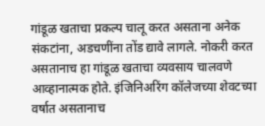गांडूळ खताचा प्रकल्प चालू करत असताना अनेक संकटांना, अडचणींना तोंड द्यावे लागले. नोकरी करत असतानाच हा गांडूळ खताचा व्यवसाय चालवणे आव्हानात्मक होते. इंजिनिअरिंग कॉलेजच्या शेवटच्या वर्षात असतानाच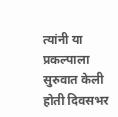त्यांनी या प्रकल्पाला सुरुवात केली होती दिवसभर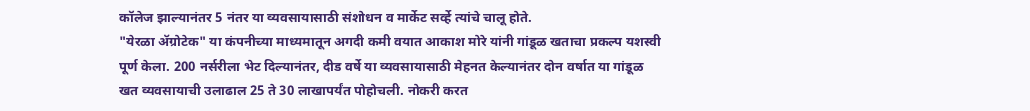कॉलेज झाल्यानंतर 5 नंतर या व्यवसायासाठी संशोधन व मार्केट सर्व्हे त्यांचे चालू होते.
"येरळा ॲग्रोटेक" या कंपनीच्या माध्यमातून अगदी कमी वयात आकाश मोरे यांनी गांडूळ खताचा प्रकल्प यशस्वी पूर्ण केला. 200 नर्सरीला भेट दिल्यानंतर, दीड वर्षे या व्यवसायासाठी मेहनत केल्यानंतर दोन वर्षात या गांडूळ खत व्यवसायाची उलाढाल 25 ते 30 लाखापर्यंत पोहोचली. नोकरी करत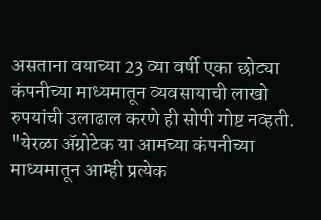असताना वयाच्या 23 व्या वर्षी एका छोट्या कंपनीच्या माध्यमातून व्यवसायाची लाखो रुपयांची उलाढाल करणे ही सोपी गोष्ट नव्हती.
"येरळा ॲग्रोटेक या आमच्या कंपनीच्या माध्यमातून आम्ही प्रत्येक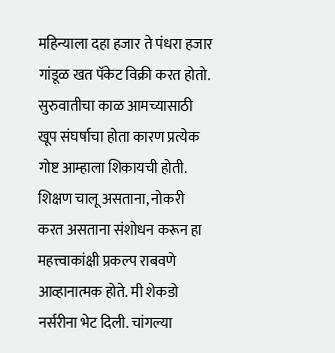महिन्याला दहा हजार ते पंधरा हजार गांडूळ खत पॅकेट विक्री करत होतो. सुरुवातीचा काळ आमच्यासाठी खूप संघर्षाचा होता कारण प्रत्येक गोष्ट आम्हाला शिकायची होती. शिक्षण चालू असताना, नोकरी करत असताना संशोधन करून हा महत्त्वाकांक्षी प्रकल्प राबवणे आव्हानात्मक होते. मी शेकडो नर्सरीना भेट दिली. चांगल्या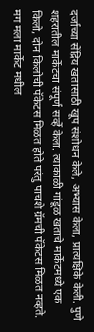दर्जाच्या सेंद्रिय खतासाठी खूप संशोधन केले, अभ्यास केला, प्रात्यक्षिके केली. पुणे शहरातील मार्केटचा संपूर्ण सर्व्हे केला. त्याकाळी गांडूळ खताचे मार्केटमध्ये एक किलो, दोन किलोची पॅकेटस मिळत होते परंतु पाचशे ग्रॅमची पॅकेटस मिळत नव्हते. मग मला मार्केट मधील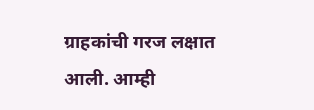ग्राहकांची गरज लक्षात आली. आम्ही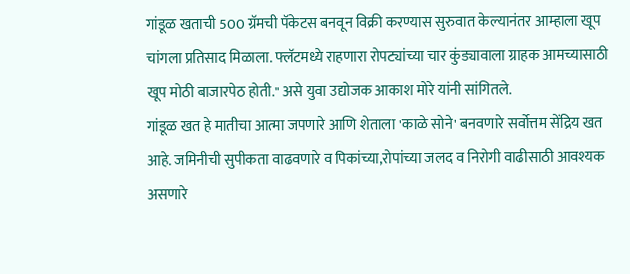गांडूळ खताची 500 ग्रॅमची पॅकेटस बनवून विक्री करण्यास सुरुवात केल्यानंतर आम्हाला खूप चांगला प्रतिसाद मिळाला. फ्लॅटमध्ये राहणारा रोपट्यांच्या चार कुंड्यावाला ग्राहक आमच्यासाठी खूप मोठी बाजारपेठ होती." असे युवा उद्योजक आकाश मोरे यांनी सांगितले.
गांडूळ खत हे मातीचा आत्मा जपणारे आणि शेताला 'काळे सोने' बनवणारे सर्वोत्तम सेंद्रिय खत आहे. जमिनीची सुपीकता वाढवणारे व पिकांच्या,रोपांच्या जलद व निरोगी वाढीसाठी आवश्यक असणारे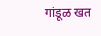गांडूळ खत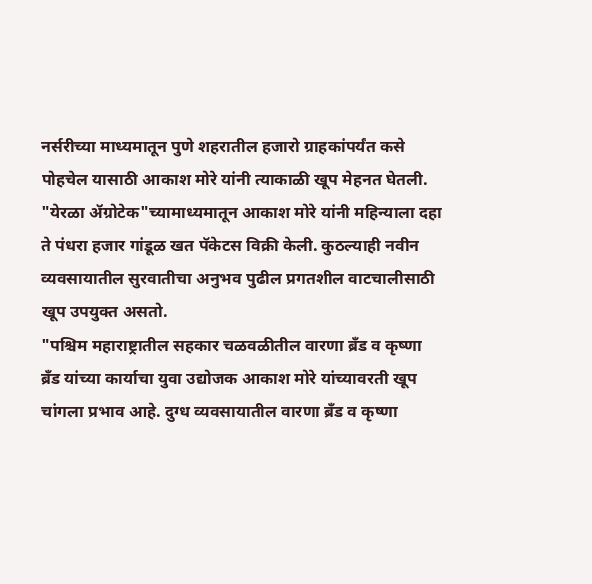नर्सरीच्या माध्यमातून पुणे शहरातील हजारो ग्राहकांपर्यंत कसे पोहचेल यासाठी आकाश मोरे यांनी त्याकाळी खूप मेहनत घेतली.
"येरळा ॲग्रोटेक"च्यामाध्यमातून आकाश मोरे यांनी महिन्याला दहा ते पंधरा हजार गांडूळ खत पॅकेटस विक्री केली. कुठल्याही नवीन व्यवसायातील सुरवातीचा अनुभव पुढील प्रगतशील वाटचालीसाठी खूप उपयुक्त असतो.
"पश्चिम महाराष्ट्रातील सहकार चळवळीतील वारणा ब्रँड व कृष्णा ब्रँड यांच्या कार्याचा युवा उद्योजक आकाश मोरे यांच्यावरती खूप चांगला प्रभाव आहे. दुग्ध व्यवसायातील वारणा ब्रँड व कृष्णा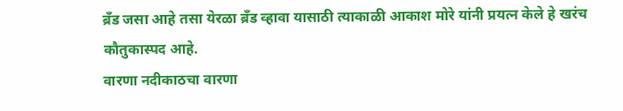ब्रँड जसा आहे तसा येरळा ब्रँड व्हावा यासाठी त्याकाळी आकाश मोरे यांनी प्रयत्न केले हे खरंच कौतुकास्पद आहे.
वारणा नदीकाठचा वारणा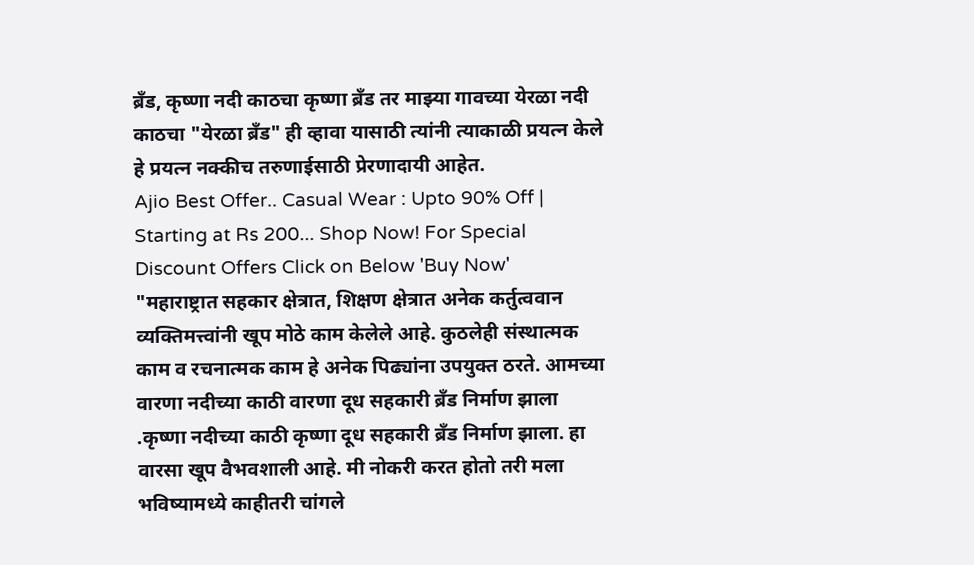ब्रँड, कृष्णा नदी काठचा कृष्णा ब्रँड तर माझ्या गावच्या येरळा नदी काठचा "येरळा ब्रँड" ही व्हावा यासाठी त्यांनी त्याकाळी प्रयत्न केले हे प्रयत्न नक्कीच तरुणाईसाठी प्रेरणादायी आहेत.
Ajio Best Offer.. Casual Wear : Upto 90% Off | Starting at Rs 200... Shop Now! For Special Discount Offers Click on Below 'Buy Now'
"महाराष्ट्रात सहकार क्षेत्रात, शिक्षण क्षेत्रात अनेक कर्तुत्ववान व्यक्तिमत्त्वांनी खूप मोठे काम केलेले आहे. कुठलेही संस्थात्मक काम व रचनात्मक काम हे अनेक पिढ्यांना उपयुक्त ठरते. आमच्या वारणा नदीच्या काठी वारणा दूध सहकारी ब्रँड निर्माण झाला .कृष्णा नदीच्या काठी कृष्णा दूध सहकारी ब्रँड निर्माण झाला. हा वारसा खूप वैभवशाली आहे. मी नोकरी करत होतो तरी मला भविष्यामध्ये काहीतरी चांगले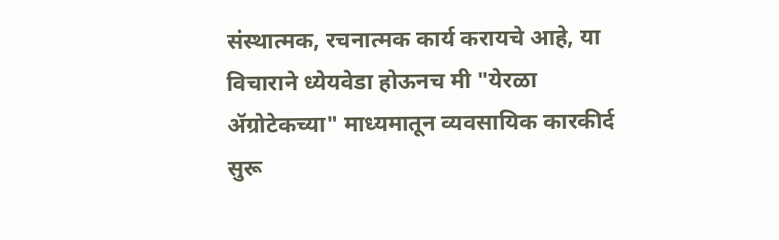संस्थात्मक, रचनात्मक कार्य करायचे आहे, या विचाराने ध्येयवेडा होऊनच मी "येरळा ॲग्रोटेकच्या" माध्यमातून व्यवसायिक कारकीर्द सुरू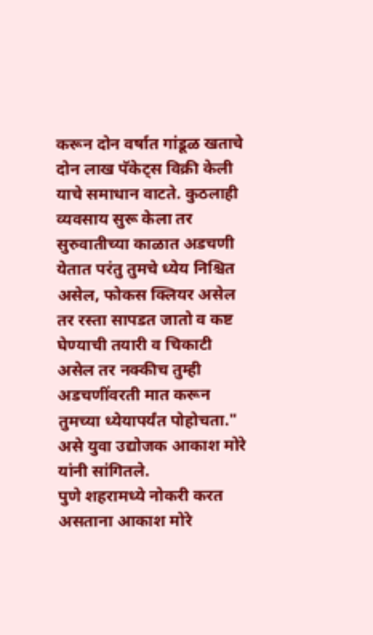करून दोन वर्षात गांडूळ खताचे दोन लाख पॅकेट्स विक्री केली याचे समाधान वाटते. कुठलाही व्यवसाय सुरू केला तर सुरुवातीच्या काळात अडचणी येतात परंतु तुमचे ध्येय निश्चित असेल, फोकस क्लियर असेल तर रस्ता सापडत जातो व कष्ट घेण्याची तयारी व चिकाटी असेल तर नक्कीच तुम्ही अडचणींवरती मात करून तुमच्या ध्येयापर्यंत पोहोचता." असे युवा उद्योजक आकाश मोरे यांनी सांगितले.
पुणे शहरामध्ये नोकरी करत असताना आकाश मोरे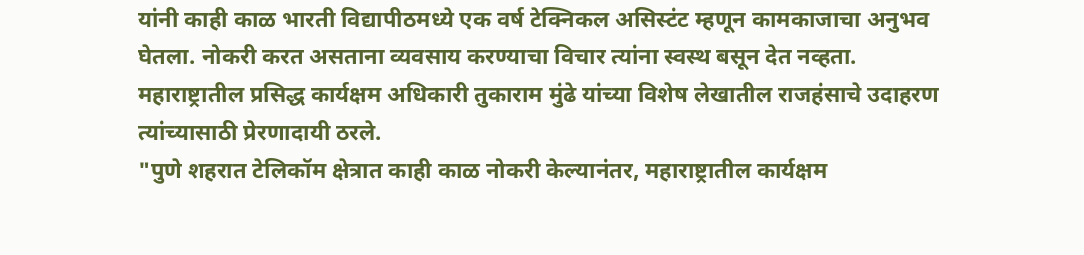यांनी काही काळ भारती विद्यापीठमध्ये एक वर्ष टेक्निकल असिस्टंट म्हणून कामकाजाचा अनुभव घेतला. नोकरी करत असताना व्यवसाय करण्याचा विचार त्यांना स्वस्थ बसून देत नव्हता. महाराष्ट्रातील प्रसिद्ध कार्यक्षम अधिकारी तुकाराम मुंढे यांच्या विशेष लेखातील राजहंसाचे उदाहरण त्यांच्यासाठी प्रेरणादायी ठरले.
"पुणे शहरात टेलिकॉम क्षेत्रात काही काळ नोकरी केल्यानंतर, महाराष्ट्रातील कार्यक्षम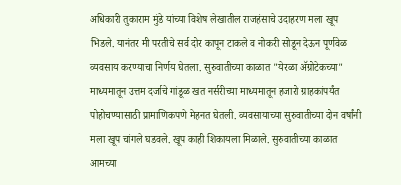अधिकारी तुकाराम मुंडे यांच्या विशेष लेखातील राजहंसाचे उदाहरण मला खूप भिडले. यानंतर मी परतीचे सर्व दोर कापून टाकले व नोकरी सोडून देऊन पूर्णवेळ व्यवसाय करण्याचा निर्णय घेतला. सुरुवातीच्या काळात "येरळा ॲग्रोटेकच्या" माध्यमातून उत्तम दर्जाचे गांडूळ खत नर्सरीच्या माध्यमातून हजारो ग्राहकांपर्यंत पोहोचण्यासाठी प्रामाणिकपणे मेहनत घेतली. व्यवसायाच्या सुरुवातीच्या दोन वर्षांनी मला खूप चांगले घडवले. खूप काही शिकायला मिळाले. सुरुवातीच्या काळात आमच्या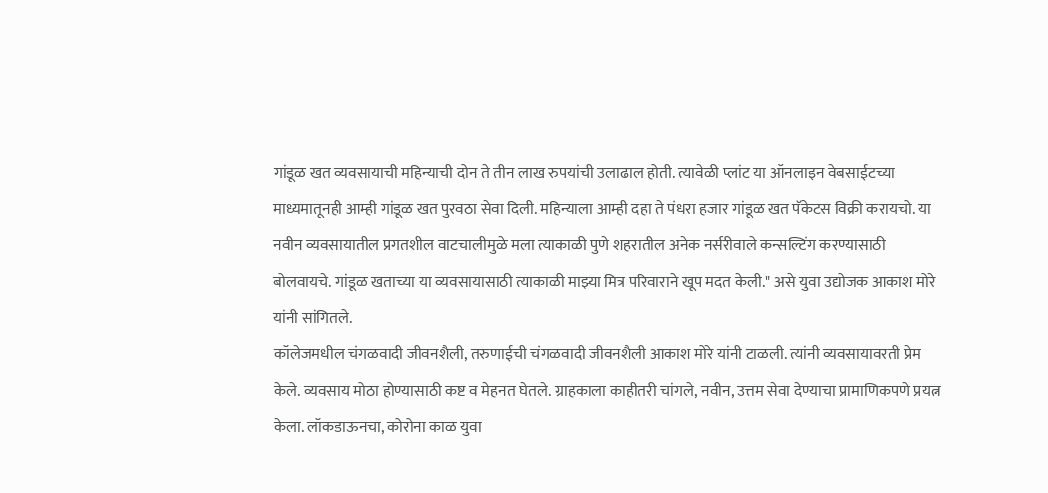गांडूळ खत व्यवसायाची महिन्याची दोन ते तीन लाख रुपयांची उलाढाल होती. त्यावेळी प्लांट या ऑनलाइन वेबसाईटच्या माध्यमातूनही आम्ही गांडूळ खत पुरवठा सेवा दिली. महिन्याला आम्ही दहा ते पंधरा हजार गांडूळ खत पॅकेटस विक्री करायचो. या नवीन व्यवसायातील प्रगतशील वाटचालीमुळे मला त्याकाळी पुणे शहरातील अनेक नर्सरीवाले कन्सल्टिंग करण्यासाठी बोलवायचे. गांडूळ खताच्या या व्यवसायासाठी त्याकाळी माझ्या मित्र परिवाराने खूप मदत केली." असे युवा उद्योजक आकाश मोरे यांनी सांगितले.
कॉलेजमधील चंगळवादी जीवनशैली, तरुणाईची चंगळवादी जीवनशैली आकाश मोरे यांनी टाळली. त्यांनी व्यवसायावरती प्रेम केले. व्यवसाय मोठा होण्यासाठी कष्ट व मेहनत घेतले. ग्राहकाला काहीतरी चांगले, नवीन, उत्तम सेवा देण्याचा प्रामाणिकपणे प्रयत्न केला. लॉकडाऊनचा, कोरोना काळ युवा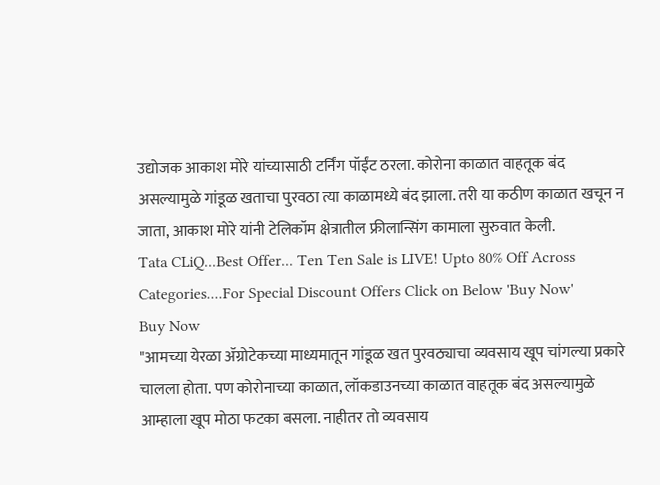उद्योजक आकाश मोरे यांच्यासाठी टर्निंग पॉईंट ठरला. कोरोना काळात वाहतूक बंद असल्यामुळे गांडूळ खताचा पुरवठा त्या काळामध्ये बंद झाला. तरी या कठीण काळात खचून न जाता, आकाश मोरे यांनी टेलिकॉम क्षेत्रातील फ्रीलान्सिंग कामाला सुरुवात केली.
Tata CLiQ...Best Offer... Ten Ten Sale is LIVE! Upto 80% Off Across Categories....For Special Discount Offers Click on Below 'Buy Now'
Buy Now
"आमच्या येरळा ॲग्रोटेकच्या माध्यमातून गांडूळ खत पुरवठ्याचा व्यवसाय खूप चांगल्या प्रकारे चालला होता. पण कोरोनाच्या काळात, लॉकडाउनच्या काळात वाहतूक बंद असल्यामुळे आम्हाला खूप मोठा फटका बसला. नाहीतर तो व्यवसाय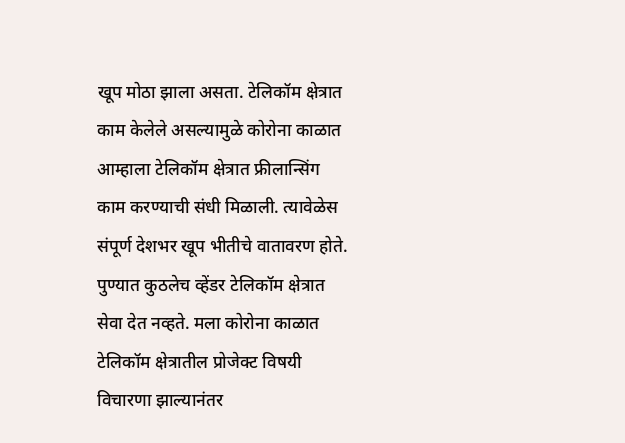खूप मोठा झाला असता. टेलिकॉम क्षेत्रात काम केलेले असल्यामुळे कोरोना काळात आम्हाला टेलिकॉम क्षेत्रात फ्रीलान्सिंग काम करण्याची संधी मिळाली. त्यावेळेस संपूर्ण देशभर खूप भीतीचे वातावरण होते. पुण्यात कुठलेच व्हेंडर टेलिकॉम क्षेत्रात सेवा देत नव्हते. मला कोरोना काळात टेलिकॉम क्षेत्रातील प्रोजेक्ट विषयी विचारणा झाल्यानंतर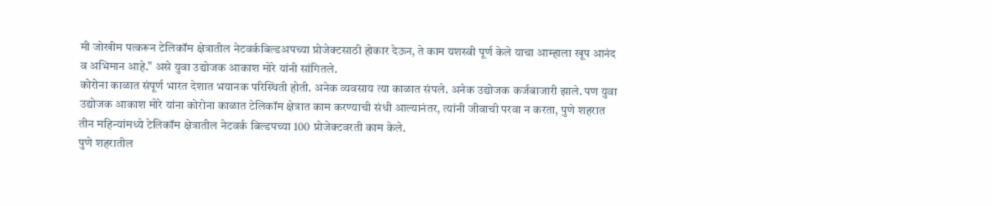मी जोखीम पत्करून टेलिकॉम क्षेत्रातील नेटवर्कबिल्डअपच्या प्रोजेक्टसाठी होकार देऊन, ते काम यशस्वी पूर्ण केले याचा आम्हाला खूप आनंद व अभिमान आहे." असे युवा उद्योजक आकाश मोरे यांनी सांगितले.
कोरोना काळात संपूर्ण भारत देशात भयानक परिस्थिती होती. अनेक व्यवसाय त्या काळात संपले. अनेक उद्योजक कर्जबाजारी झाले. पण युवा उद्योजक आकाश मोरे यांना कोरोना काळात टेलिकॉम क्षेत्रात काम करण्याची संधी आल्यानंतर, त्यांनी जीवाची परवा न करता, पुणे शहरात तीन महिन्यांमध्ये टेलिकॉम क्षेत्रातील नेटवर्क बिल्डपच्या 100 प्रोजेक्टवरती काम केले.
पुणे शहरातील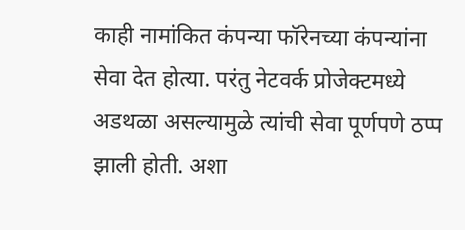काही नामांकित कंपन्या फॉरेनच्या कंपन्यांना सेवा देत होत्या. परंतु नेटवर्क प्रोजेक्टमध्ये अडथळा असल्यामुळे त्यांची सेवा पूर्णपणे ठप्प झाली होती. अशा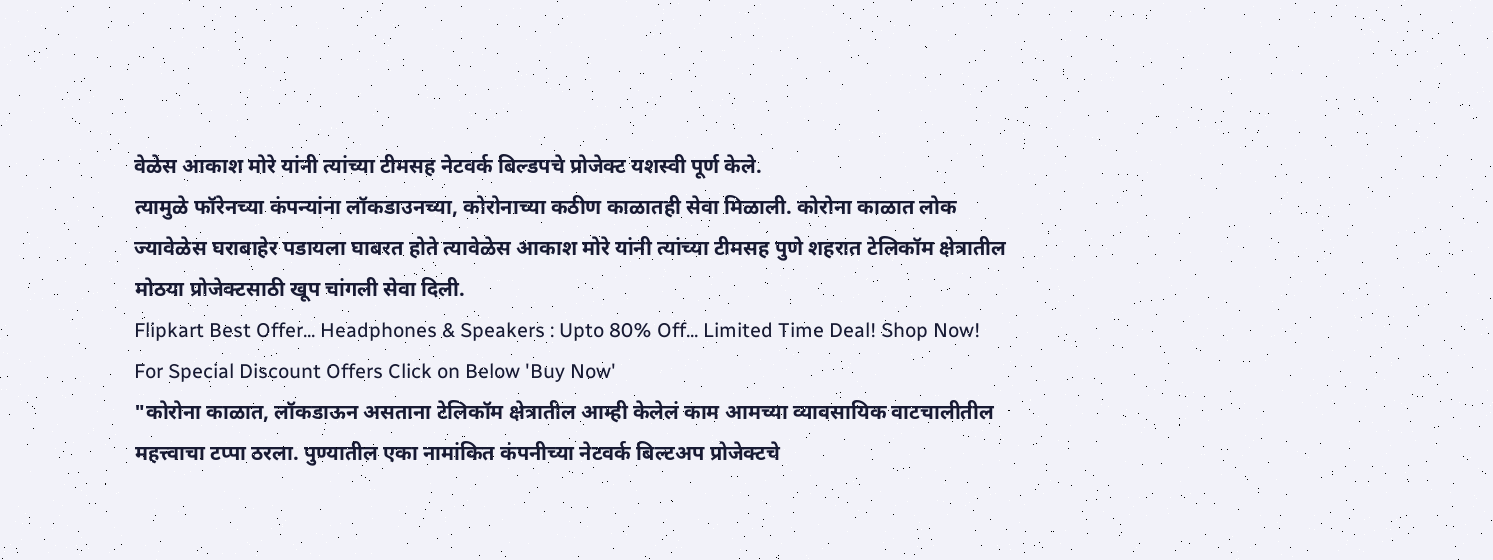वेळेस आकाश मोरे यांनी त्यांच्या टीमसह नेटवर्क बिल्डपचे प्रोजेक्ट यशस्वी पूर्ण केले.
त्यामुळे फॉरेनच्या कंपन्यांना लॉकडाउनच्या, कोरोनाच्या कठीण काळातही सेवा मिळाली. कोरोना काळात लोक ज्यावेळेस घराबाहेर पडायला घाबरत होते त्यावेळेस आकाश मोरे यांनी त्यांच्या टीमसह पुणे शहरात टेलिकॉम क्षेत्रातील मोठया प्रोजेक्टसाठी खूप चांगली सेवा दिली.
Flipkart Best Offer... Headphones & Speakers : Upto 80% Off... Limited Time Deal! Shop Now! For Special Discount Offers Click on Below 'Buy Now'
"कोरोना काळात, लॉकडाऊन असताना टेलिकॉम क्षेत्रातील आम्ही केलेलं काम आमच्या व्यावसायिक वाटचालीतील महत्त्वाचा टप्पा ठरला. पुण्यातील एका नामांकित कंपनीच्या नेटवर्क बिल्टअप प्रोजेक्टचे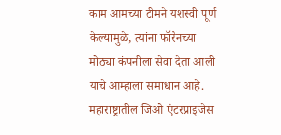काम आमच्या टीमने यशस्वी पूर्ण केल्यामुळे, त्यांना फॉरेनच्या मोठ्या कंपनीला सेवा देता आली याचे आम्हाला समाधान आहे. महाराष्ट्रातील जिओ एंटरप्राइजेस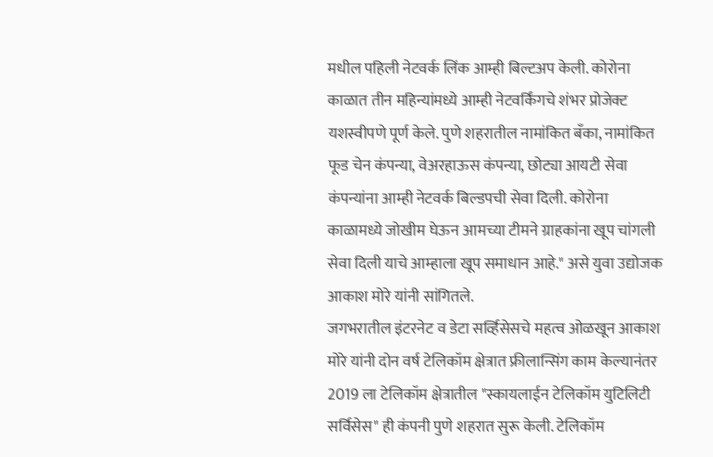मधील पहिली नेटवर्क लिंक आम्ही बिल्टअप केली. कोरोना काळात तीन महिन्यांमध्ये आम्ही नेटवर्किंगचे शंभर प्रोजेक्ट यशस्वीपणे पूर्ण केले. पुणे शहरातील नामांकित बँका, नामांकित फूड चेन कंपन्या, वेअरहाऊस कंपन्या, छोट्या आयटी सेवा कंपन्यांना आम्ही नेटवर्क बिल्डपची सेवा दिली. कोरोना काळामध्ये जोखीम घेऊन आमच्या टीमने ग्राहकांना खूप चांगली सेवा दिली याचे आम्हाला खूप समाधान आहे." असे युवा उद्योजक आकाश मोरे यांनी सांगितले.
जगभरातील इंटरनेट व डेटा सर्व्हिसेसचे महत्व ओळखून आकाश मोरे यांनी दोन वर्ष टेलिकॉम क्षेत्रात फ्रीलान्सिंग काम केल्यानंतर 2019 ला टेलिकॉम क्षेत्रातील "स्कायलाईन टेलिकॉम युटिलिटी सर्विसेस" ही कंपनी पुणे शहरात सुरू केली. टेलिकॉम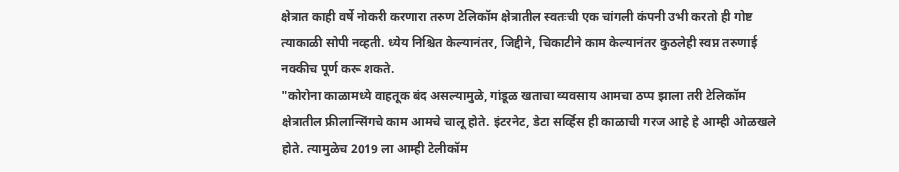क्षेत्रात काही वर्षे नोकरी करणारा तरुण टेलिकॉम क्षेत्रातील स्वतःची एक चांगली कंपनी उभी करतो ही गोष्ट त्याकाळी सोपी नव्हती. ध्येय निश्चित केल्यानंतर, जिद्दीने, चिकाटीने काम केल्यानंतर कुठलेही स्वप्न तरुणाई नक्कीच पूर्ण करू शकते.
"कोरोना काळामध्ये वाहतूक बंद असल्यामुळे, गांडूळ खताचा व्यवसाय आमचा ठप्प झाला तरी टेलिकॉम क्षेत्रातील फ्रीलान्सिंगचे काम आमचे चालू होते. इंटरनेट, डेटा सर्व्हिस ही काळाची गरज आहे हे आम्ही ओळखले होते. त्यामुळेच 2019 ला आम्ही टेलीकॉम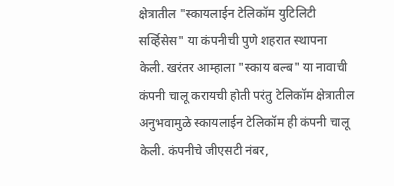क्षेत्रातील "स्कायलाईन टेलिकॉम युटिलिटी सर्व्हिसेस" या कंपनीची पुणे शहरात स्थापना केली. खरंतर आम्हाला "स्काय बल्ब" या नावाची कंपनी चालू करायची होती परंतु टेलिकॉम क्षेत्रातील अनुभवामुळे स्कायलाईन टेलिकॉम ही कंपनी चालू केली. कंपनीचे जीएसटी नंबर,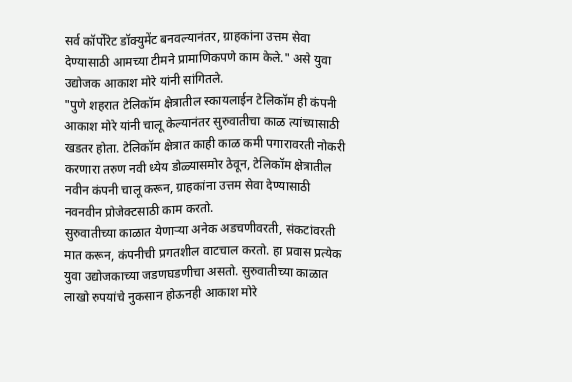सर्व कॉर्पोरेट डॉक्युमेंट बनवल्यानंतर, ग्राहकांना उत्तम सेवा देण्यासाठी आमच्या टीमने प्रामाणिकपणे काम केले." असे युवा उद्योजक आकाश मोरे यांनी सांगितले.
"पुणे शहरात टेलिकॉम क्षेत्रातील स्कायलाईन टेलिकॉम ही कंपनी आकाश मोरे यांनी चालू केल्यानंतर सुरुवातीचा काळ त्यांच्यासाठी खडतर होता. टेलिकॉम क्षेत्रात काही काळ कमी पगारावरती नोकरी करणारा तरुण नवी ध्येय डोळ्यासमोर ठेवून, टेलिकॉम क्षेत्रातील नवीन कंपनी चालू करून, ग्राहकांना उत्तम सेवा देण्यासाठी नवनवीन प्रोजेक्टसाठी काम करतो.
सुरुवातीच्या काळात येणाऱ्या अनेक अडचणीवरती, संकटांवरती मात करून, कंपनीची प्रगतशील वाटचाल करतो. हा प्रवास प्रत्येक युवा उद्योजकाच्या जडणघडणीचा असतो. सुरुवातीच्या काळात लाखो रुपयांचे नुकसान होऊनही आकाश मोरे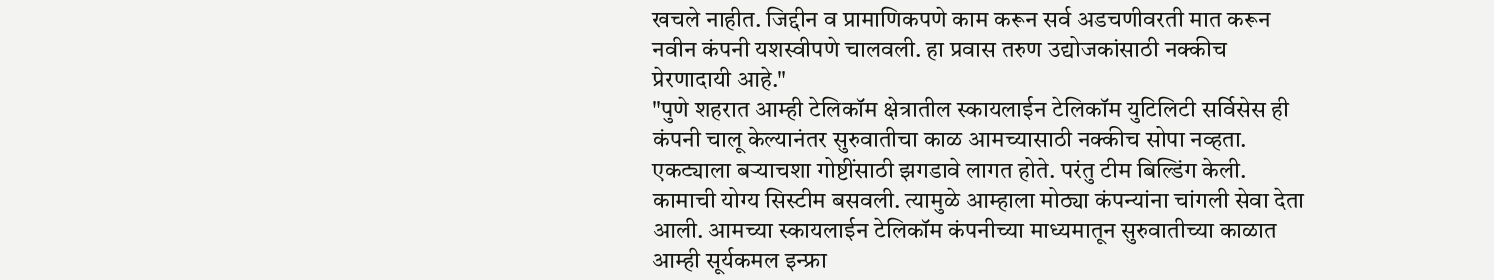खचले नाहीत. जिद्दीन व प्रामाणिकपणे काम करून सर्व अडचणीवरती मात करून नवीन कंपनी यशस्वीपणे चालवली. हा प्रवास तरुण उद्योजकांसाठी नक्कीच प्रेरणादायी आहे."
"पुणे शहरात आम्ही टेलिकॉम क्षेत्रातील स्कायलाईन टेलिकॉम युटिलिटी सर्विसेस ही कंपनी चालू केल्यानंतर सुरुवातीचा काळ आमच्यासाठी नक्कीच सोपा नव्हता. एकट्याला बऱ्याचशा गोष्टींसाठी झगडावे लागत होते. परंतु टीम बिल्डिंग केली. कामाची योग्य सिस्टीम बसवली. त्यामुळे आम्हाला मोठ्या कंपन्यांना चांगली सेवा देता आली. आमच्या स्कायलाईन टेलिकॉम कंपनीच्या माध्यमातून सुरुवातीच्या काळात आम्ही सूर्यकमल इन्फ्रा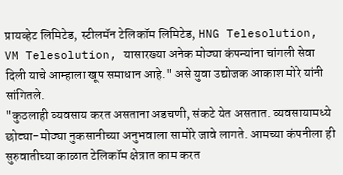प्रायव्हेट लिमिटेड, स्टीलमॅन टेलिकॉम लिमिटेड, HNG Telesolution, VM Telesolution, यासारख्या अनेक मोठ्या कंपन्यांना चांगली सेवा दिली याचे आम्हाला खूप समाधान आहे." असे युवा उद्योजक आकाश मोरे यांनी सांगितले.
"कुठलाही व्यवसाय करत असताना अडचणी, संकटे येत असतात. व्यवसायामध्ये छोट्या-मोठ्या नुकसानीच्या अनुभवाला सामोरे जावे लागते. आमच्या कंपनीला ही सुरुवातीच्या काळात टेलिकॉम क्षेत्रात काम करत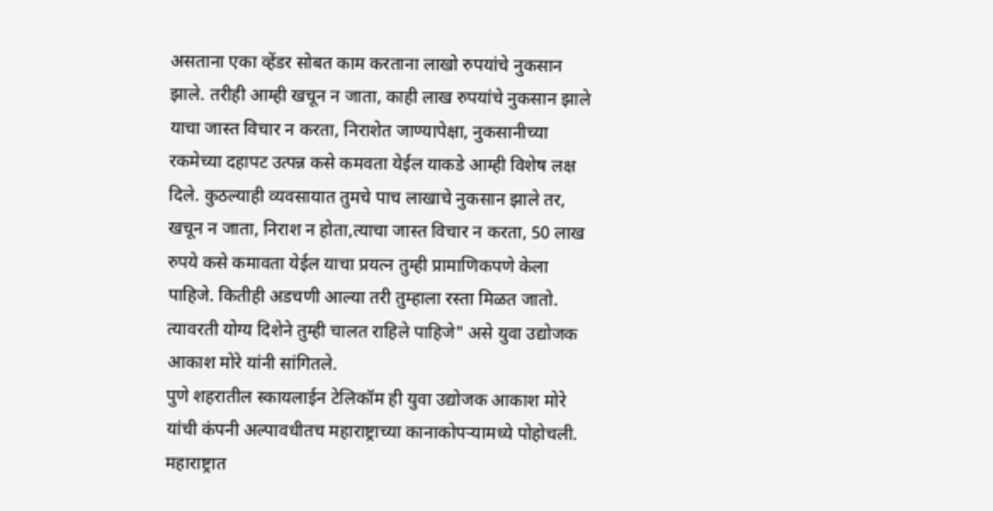असताना एका व्हेंडर सोबत काम करताना लाखो रुपयांचे नुकसान झाले. तरीही आम्ही खचून न जाता, काही लाख रुपयांचे नुकसान झाले याचा जास्त विचार न करता, निराशेत जाण्यापेक्षा, नुकसानीच्या रकमेच्या दहापट उत्पन्न कसे कमवता येईल याकडे आम्ही विशेष लक्ष दिले. कुठल्याही व्यवसायात तुमचे पाच लाखाचे नुकसान झाले तर, खचून न जाता, निराश न होता,त्याचा जास्त विचार न करता, 50 लाख रुपये कसे कमावता येईल याचा प्रयत्न तुम्ही प्रामाणिकपणे केला पाहिजे. कितीही अडचणी आल्या तरी तुम्हाला रस्ता मिळत जातो. त्यावरती योग्य दिशेने तुम्ही चालत राहिले पाहिजे" असे युवा उद्योजक आकाश मोरे यांनी सांगितले.
पुणे शहरातील स्कायलाईन टेलिकॉम ही युवा उद्योजक आकाश मोरे यांची कंपनी अल्पावधीतच महाराष्ट्राच्या कानाकोपऱ्यामध्ये पोहोचली. महाराष्ट्रात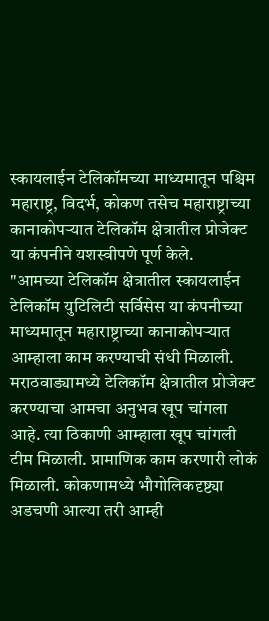स्कायलाईन टेलिकॉमच्या माध्यमातून पश्चिम महाराष्ट्र, विदर्भ, कोकण तसेच महाराष्ट्राच्या कानाकोपऱ्यात टेलिकॉम क्षेत्रातील प्रोजेक्ट या कंपनीने यशस्वीपणे पूर्ण केले.
"आमच्या टेलिकॉम क्षेत्रातील स्कायलाईन टेलिकॉम युटिलिटी सर्विसेस या कंपनीच्या माध्यमातून महाराष्ट्राच्या कानाकोपऱ्यात आम्हाला काम करण्याची संधी मिळाली. मराठवाड्यामध्ये टेलिकॉम क्षेत्रातील प्रोजेक्ट करण्याचा आमचा अनुभव खूप चांगला आहे. त्या ठिकाणी आम्हाला खूप चांगली टीम मिळाली. प्रामाणिक काम करणारी लोकं मिळाली. कोकणामध्ये भौगोलिकदृष्ट्या अडचणी आल्या तरी आम्ही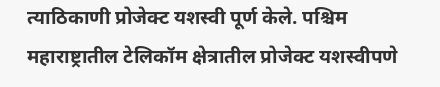त्याठिकाणी प्रोजेक्ट यशस्वी पूर्ण केले. पश्चिम महाराष्ट्रातील टेलिकॉम क्षेत्रातील प्रोजेक्ट यशस्वीपणे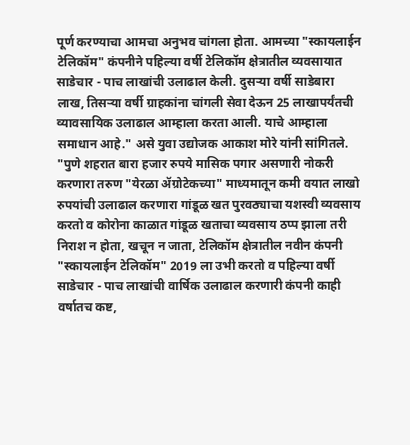पूर्ण करण्याचा आमचा अनुभव चांगला होता. आमच्या "स्कायलाईन टेलिकॉम" कंपनीने पहिल्या वर्षी टेलिकॉम क्षेत्रातील व्यवसायात साडेचार - पाच लाखांची उलाढाल केली. दुसऱ्या वर्षी साडेबारा लाख, तिसऱ्या वर्षी ग्राहकांना चांगली सेवा देऊन 25 लाखापर्यंतची व्यावसायिक उलाढाल आम्हाला करता आली. याचे आम्हाला समाधान आहे." असे युवा उद्योजक आकाश मोरे यांनी सांगितले.
"पुणे शहरात बारा हजार रुपये मासिक पगार असणारी नोकरी करणारा तरुण "येरळा ॲग्रोटेकच्या" माध्यमातून कमी वयात लाखो रुपयांची उलाढाल करणारा गांडूळ खत पुरवठ्याचा यशस्वी व्यवसाय करतो व कोरोना काळात गांडूळ खताचा व्यवसाय ठप्प झाला तरी निराश न होता, खचून न जाता, टेलिकॉम क्षेत्रातील नवीन कंपनी "स्कायलाईन टेलिकॉम" 2019 ला उभी करतो व पहिल्या वर्षी साडेचार - पाच लाखांची वार्षिक उलाढाल करणारी कंपनी काही वर्षातच कष्ट,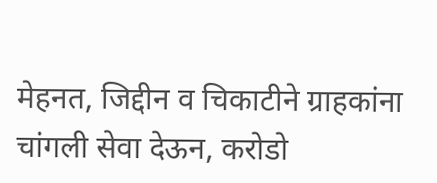मेहनत, जिद्दीन व चिकाटीने ग्राहकांना चांगली सेवा देऊन, करोडो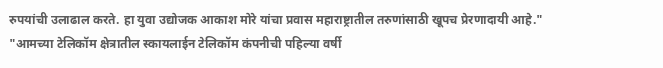रुपयांची उलाढाल करते. हा युवा उद्योजक आकाश मोरे यांचा प्रवास महाराष्ट्रातील तरुणांसाठी खूपच प्रेरणादायी आहे."
"आमच्या टेलिकॉम क्षेत्रातील स्कायलाईन टेलिकॉम कंपनीची पहिल्या वर्षी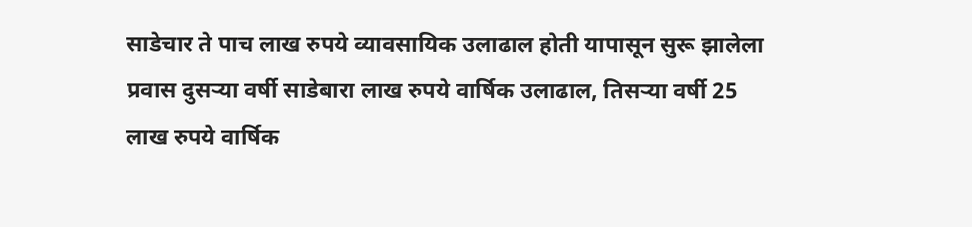साडेचार ते पाच लाख रुपये व्यावसायिक उलाढाल होती यापासून सुरू झालेला प्रवास दुसऱ्या वर्षी साडेबारा लाख रुपये वार्षिक उलाढाल, तिसऱ्या वर्षी 25 लाख रुपये वार्षिक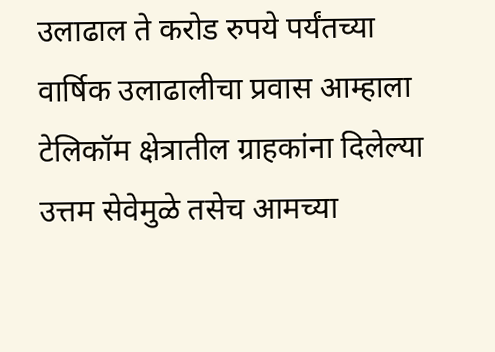उलाढाल ते करोड रुपये पर्यंतच्या वार्षिक उलाढालीचा प्रवास आम्हाला टेलिकॉम क्षेत्रातील ग्राहकांना दिलेल्या उत्तम सेवेमुळे तसेच आमच्या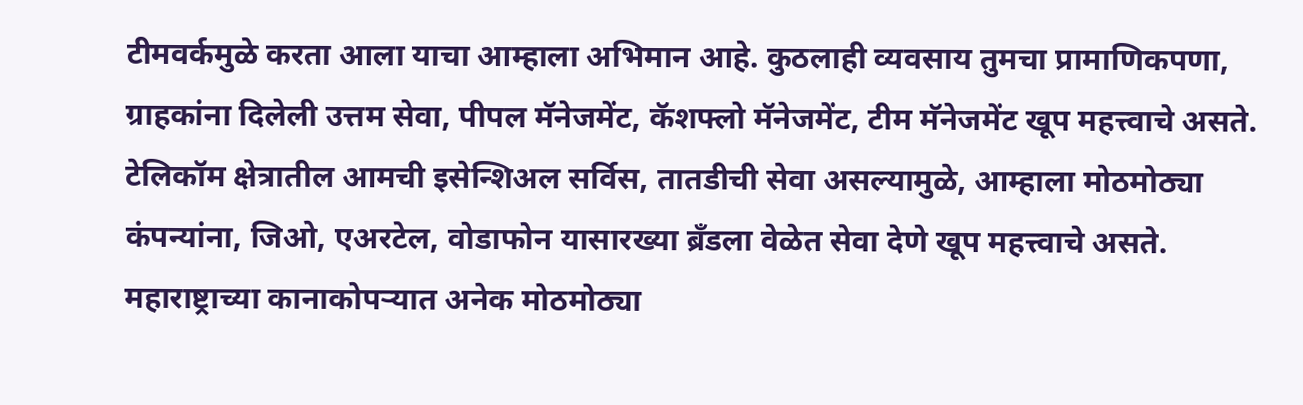टीमवर्कमुळे करता आला याचा आम्हाला अभिमान आहे. कुठलाही व्यवसाय तुमचा प्रामाणिकपणा, ग्राहकांना दिलेली उत्तम सेवा, पीपल मॅनेजमेंट, कॅशफ्लो मॅनेजमेंट, टीम मॅनेजमेंट खूप महत्त्वाचे असते. टेलिकॉम क्षेत्रातील आमची इसेन्शिअल सर्विस, तातडीची सेवा असल्यामुळे, आम्हाला मोठमोठ्या कंपन्यांना, जिओ, एअरटेल, वोडाफोन यासारख्या ब्रँडला वेळेत सेवा देणे खूप महत्त्वाचे असते. महाराष्ट्राच्या कानाकोपऱ्यात अनेक मोठमोठ्या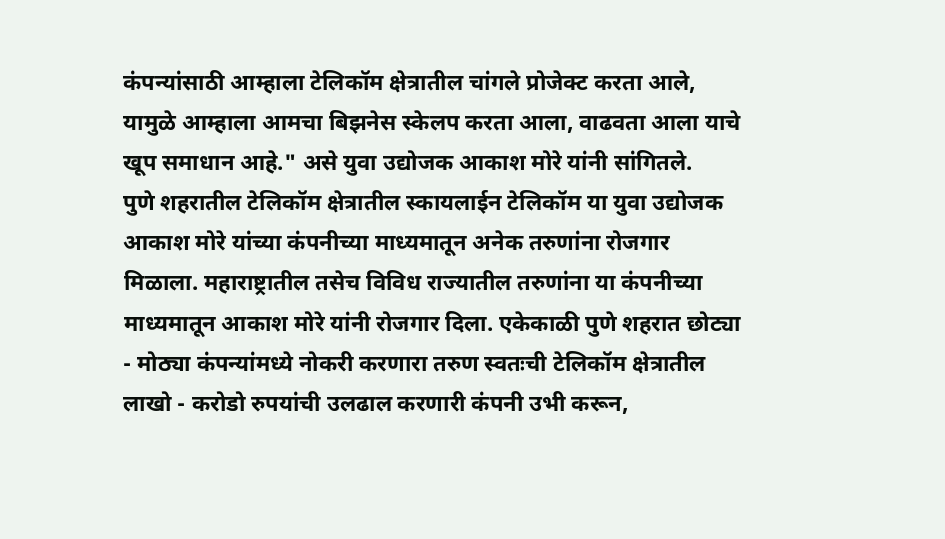कंपन्यांसाठी आम्हाला टेलिकॉम क्षेत्रातील चांगले प्रोजेक्ट करता आले, यामुळे आम्हाला आमचा बिझनेस स्केलप करता आला, वाढवता आला याचे खूप समाधान आहे." असे युवा उद्योजक आकाश मोरे यांनी सांगितले.
पुणे शहरातील टेलिकॉम क्षेत्रातील स्कायलाईन टेलिकॉम या युवा उद्योजक आकाश मोरे यांच्या कंपनीच्या माध्यमातून अनेक तरुणांना रोजगार मिळाला. महाराष्ट्रातील तसेच विविध राज्यातील तरुणांना या कंपनीच्या माध्यमातून आकाश मोरे यांनी रोजगार दिला. एकेकाळी पुणे शहरात छोट्या - मोठ्या कंपन्यांमध्ये नोकरी करणारा तरुण स्वतःची टेलिकॉम क्षेत्रातील लाखो - करोडो रुपयांची उलढाल करणारी कंपनी उभी करून,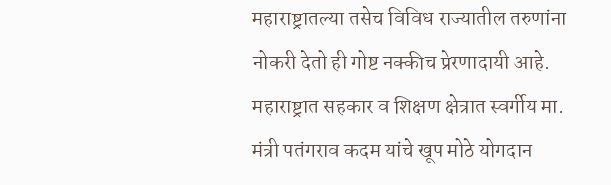महाराष्ट्रातल्या तसेच विविध राज्यातील तरुणांना नोकरी देतो ही गोष्ट नक्कीच प्रेरणादायी आहे.
महाराष्ट्रात सहकार व शिक्षण क्षेत्रात स्वर्गीय मा. मंत्री पतंगराव कदम यांचे खूप मोठे योगदान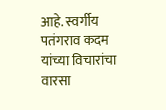आहे. स्वर्गीय पतंगराव कदम यांच्या विचारांचा वारसा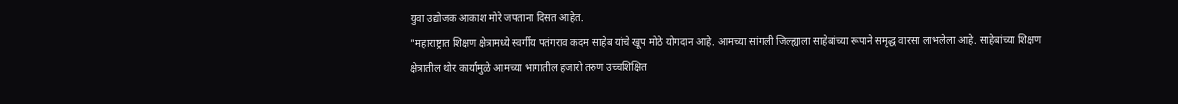युवा उद्योजक आकाश मोरे जपताना दिसत आहेत.
"महाराष्ट्रात शिक्षण क्षेत्रामध्ये स्वर्गीय पतंगराव कदम साहेब यांचे खूप मोठे योगदान आहे. आमच्या सांगली जिल्ह्याला साहेबांच्या रूपाने समृद्ध वारसा लाभलेला आहे. साहेबांच्या शिक्षण क्षेत्रातील थोर कार्यामुळे आमच्या भागातील हजारो तरुण उच्चशिक्षित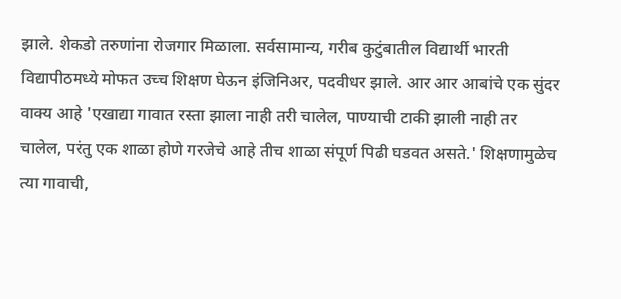झाले. शेकडो तरुणांना रोजगार मिळाला. सर्वसामान्य, गरीब कुटुंबातील विद्यार्थी भारती विद्यापीठमध्ये मोफत उच्च शिक्षण घेऊन इंजिनिअर, पदवीधर झाले. आर आर आबांचे एक सुंदर वाक्य आहे 'एखाद्या गावात रस्ता झाला नाही तरी चालेल, पाण्याची टाकी झाली नाही तर चालेल, परंतु एक शाळा होणे गरजेचे आहे तीच शाळा संपूर्ण पिढी घडवत असते.' शिक्षणामुळेच त्या गावाची,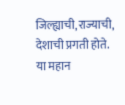जिल्ह्याची,राज्याची, देशाची प्रगती होते. या महान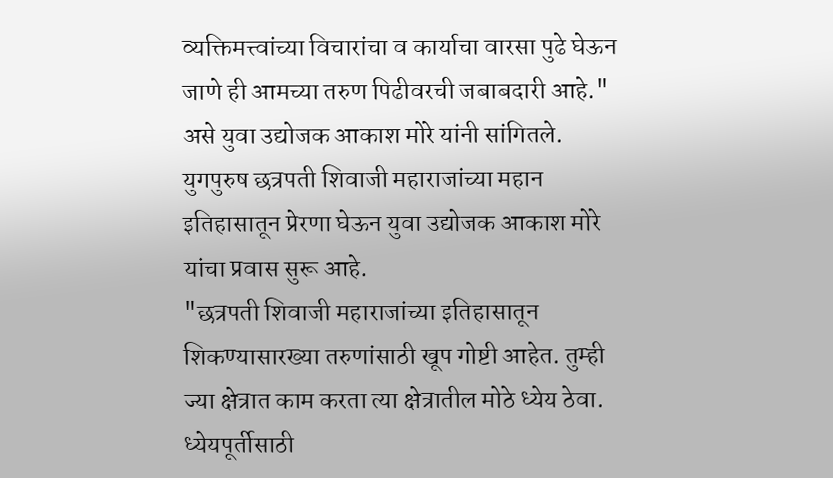व्यक्तिमत्त्वांच्या विचारांचा व कार्याचा वारसा पुढे घेऊन जाणे ही आमच्या तरुण पिढीवरची जबाबदारी आहे." असे युवा उद्योजक आकाश मोरे यांनी सांगितले.
युगपुरुष छत्रपती शिवाजी महाराजांच्या महान इतिहासातून प्रेरणा घेऊन युवा उद्योजक आकाश मोरे यांचा प्रवास सुरू आहे.
"छत्रपती शिवाजी महाराजांच्या इतिहासातून शिकण्यासारख्या तरुणांसाठी खूप गोष्टी आहेत. तुम्ही ज्या क्षेत्रात काम करता त्या क्षेत्रातील मोठे ध्येय ठेवा. ध्येयपूर्तीसाठी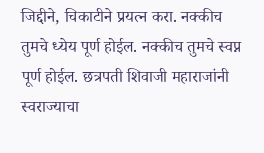जिद्दीने, चिकाटीने प्रयत्न करा. नक्कीच तुमचे ध्येय पूर्ण होईल. नक्कीच तुमचे स्वप्न पूर्ण होईल. छत्रपती शिवाजी महाराजांनी स्वराज्याचा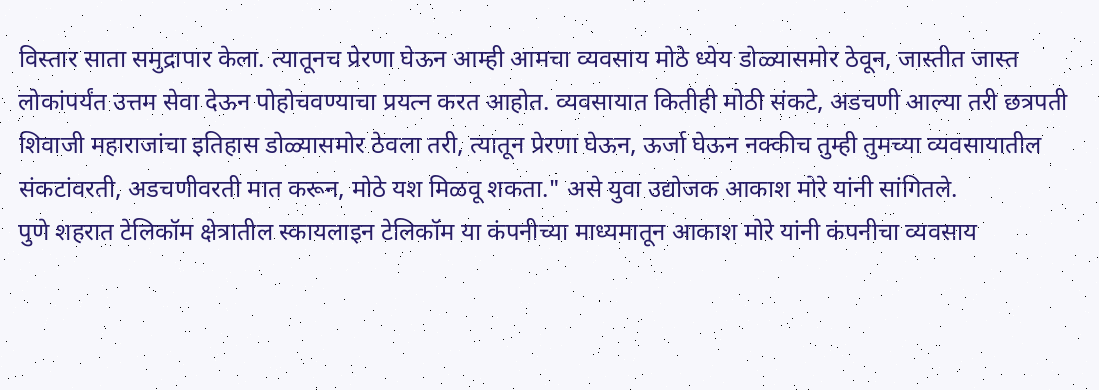विस्तार साता समुद्रापार केला. त्यातूनच प्रेरणा घेऊन आम्ही आमचा व्यवसाय मोठे ध्येय डोळ्यासमोर ठेवून, जास्तीत जास्त लोकांपर्यंत उत्तम सेवा देऊन पोहोचवण्याचा प्रयत्न करत आहोत. व्यवसायात कितीही मोठी संकटे, अडचणी आल्या तरी छत्रपती शिवाजी महाराजांचा इतिहास डोळ्यासमोर ठेवला तरी, त्यातून प्रेरणा घेऊन, ऊर्जा घेऊन नक्कीच तुम्ही तुमच्या व्यवसायातील संकटांवरती, अडचणीवरती मात करून, मोठे यश मिळवू शकता." असे युवा उद्योजक आकाश मोरे यांनी सांगितले.
पुणे शहरात टेलिकॉम क्षेत्रातील स्कायलाइन टेलिकॉम या कंपनीच्या माध्यमातून आकाश मोरे यांनी कंपनीचा व्यवसाय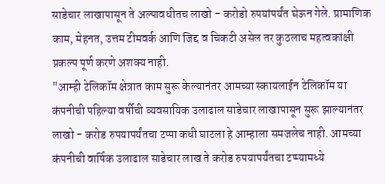साडेचार लाखापासून ते अल्पावधीतच लाखो - करोडो रुपयांपर्यंत घेऊन गेले. प्रामाणिक काम, मेहनत, उत्तम टीमवर्क आणि जिद्द व चिकटी असेल तर कुठलाच महत्वकांक्षी प्रकल्प पूर्ण करणे अशक्य नाही.
"आम्ही टेलिकॉम क्षेत्रात काम सुरू केल्यानंतर आमच्या स्कायलाईन टेलिकॉम या कंपनीची पहिल्या वर्षीची व्यवसायिक उलाढाल साडेचार लाखापासून सुरू झाल्यानंतर लाखो - करोड रुपयापर्यंतचा टप्पा कधी घाटला हे आम्हाला समजलेच नाही. आमच्या कंपनीची वार्षिक उलाढाल साडेचार लाख ते करोड रुपयापर्यंतचा टप्प्यामध्ये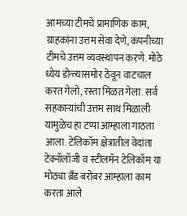आमच्या टीमचे प्रामाणिक काम, ग्राहकांना उत्तम सेवा देणे, कंपनीच्या टीमचे उत्तम व्यवस्थापन करणे. मोठे ध्येय डोळ्यासमोर ठेवून वाटचाल करत गेलो, रस्ता मिळत गेला. सर्व सहकाऱ्यांची उत्तम साथ मिळाली यामुळेच हा टप्पा आम्हाला गाठता आला. टेलिकॉम क्षेत्रातील वेदांता टेक्नॉलॉजी व स्टीलमॅन टेलिकॉम या मोठ्या ब्रँड बरोबर आम्हाला काम करता आले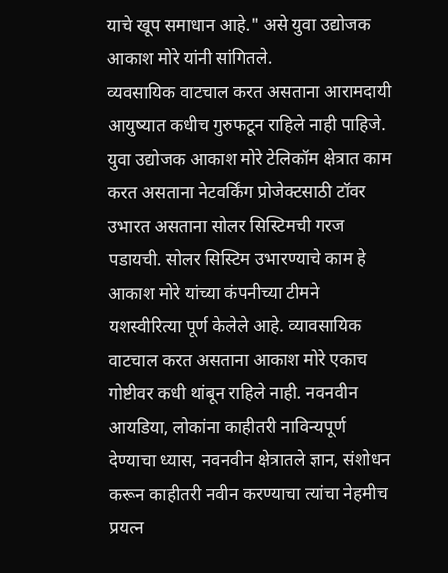याचे खूप समाधान आहे." असे युवा उद्योजक आकाश मोरे यांनी सांगितले.
व्यवसायिक वाटचाल करत असताना आरामदायी आयुष्यात कधीच गुरुफटून राहिले नाही पाहिजे. युवा उद्योजक आकाश मोरे टेलिकॉम क्षेत्रात काम करत असताना नेटवर्किंग प्रोजेक्टसाठी टॉवर उभारत असताना सोलर सिस्टिमची गरज पडायची. सोलर सिस्टिम उभारण्याचे काम हे आकाश मोरे यांच्या कंपनीच्या टीमने यशस्वीरित्या पूर्ण केलेले आहे. व्यावसायिक वाटचाल करत असताना आकाश मोरे एकाच गोष्टीवर कधी थांबून राहिले नाही. नवनवीन आयडिया, लोकांना काहीतरी नाविन्यपूर्ण देण्याचा ध्यास, नवनवीन क्षेत्रातले ज्ञान, संशोधन करून काहीतरी नवीन करण्याचा त्यांचा नेहमीच प्रयत्न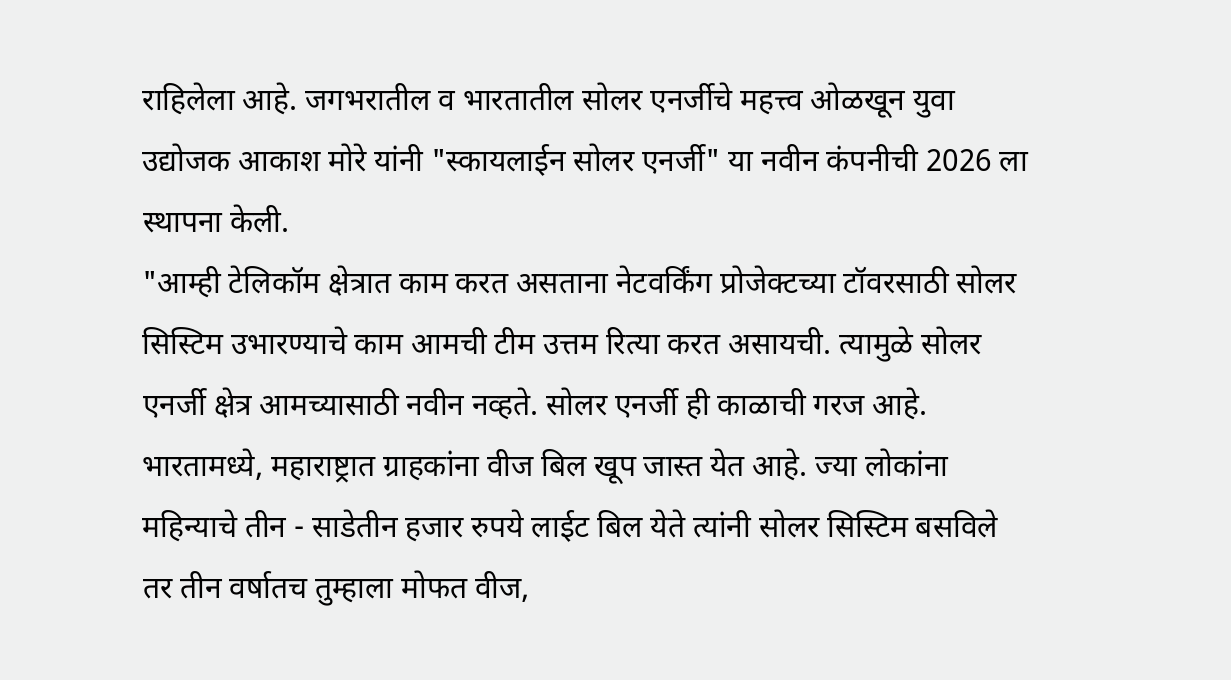राहिलेला आहे. जगभरातील व भारतातील सोलर एनर्जीचे महत्त्व ओळखून युवा उद्योजक आकाश मोरे यांनी "स्कायलाईन सोलर एनर्जी" या नवीन कंपनीची 2026 ला स्थापना केली.
"आम्ही टेलिकॉम क्षेत्रात काम करत असताना नेटवर्किंग प्रोजेक्टच्या टॉवरसाठी सोलर सिस्टिम उभारण्याचे काम आमची टीम उत्तम रित्या करत असायची. त्यामुळे सोलर एनर्जी क्षेत्र आमच्यासाठी नवीन नव्हते. सोलर एनर्जी ही काळाची गरज आहे. भारतामध्ये, महाराष्ट्रात ग्राहकांना वीज बिल खूप जास्त येत आहे. ज्या लोकांना महिन्याचे तीन - साडेतीन हजार रुपये लाईट बिल येते त्यांनी सोलर सिस्टिम बसविले तर तीन वर्षातच तुम्हाला मोफत वीज,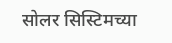सोलर सिस्टिमच्या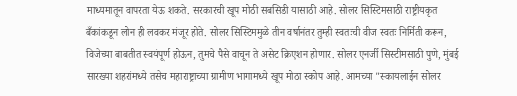माध्यमातून वापरता येऊ शकते. सरकारची खूप मोठी सबसिडी यासाठी आहे. सोलर सिस्टिमसाठी राष्ट्रीयकृत बँकांकडून लोन ही लवकर मंजूर होते. सोलर सिस्टिममुळे तीन वर्षानंतर तुम्ही स्वतःची वीज स्वतः निर्मिती करून, विजेच्या बाबतीत स्वयंपूर्ण होऊन, तुमचे पैसे वाचून ते असेट क्रिएशन होणार. सोलर एनर्जी सिस्टीमसाठी पुणे, मुंबई सारख्या शहरांमध्ये तसेच महाराष्ट्राच्या ग्रामीण भागामध्ये खूप मोठा स्कोप आहे. आमच्या "स्कायलाईन सोलर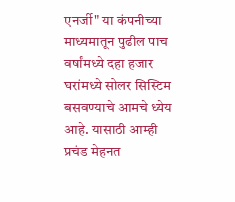एनर्जी" या कंपनीच्या माध्यमातून पुढील पाच वर्षांमध्ये दहा हजार घरांमध्ये सोलर सिस्टिम बसवण्याचे आमचे ध्येय आहे. यासाठी आम्ही प्रचंड मेहनत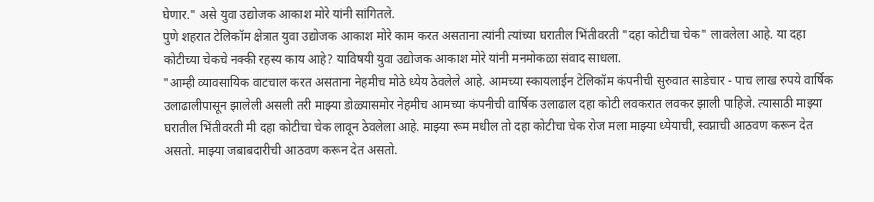घेणार." असे युवा उद्योजक आकाश मोरे यांनी सांगितले.
पुणे शहरात टेलिकॉम क्षेत्रात युवा उद्योजक आकाश मोरे काम करत असताना त्यांनी त्यांच्या घरातील भिंतीवरती "दहा कोटीचा चेक" लावलेला आहे. या दहा कोटीच्या चेकचे नक्की रहस्य काय आहे? याविषयी युवा उद्योजक आकाश मोरे यांनी मनमोकळा संवाद साधला.
"आम्ही व्यावसायिक वाटचाल करत असताना नेहमीच मोठे ध्येय ठेवलेले आहे. आमच्या स्कायलाईन टेलिकॉम कंपनीची सुरुवात साडेचार - पाच लाख रुपये वार्षिक उलाढालीपासून झालेली असली तरी माझ्या डोळ्यासमोर नेहमीच आमच्या कंपनीची वार्षिक उलाढाल दहा कोटी लवकरात लवकर झाली पाहिजे. त्यासाठी माझ्या घरातील भिंतीवरती मी दहा कोटीचा चेक लावून ठेवलेला आहे. माझ्या रूम मधील तो दहा कोटीचा चेक रोज मला माझ्या ध्येयाची, स्वप्नाची आठवण करून देत असतो. माझ्या जबाबदारीची आठवण करून देत असतो.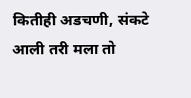कितीही अडचणी, संकटे आली तरी मला तो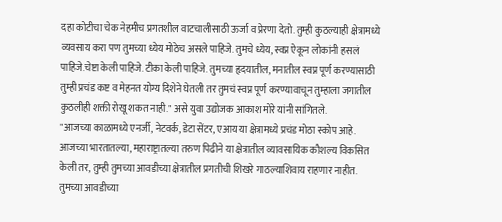दहा कोटीचा चेक नेहमीच प्रगतशील वाटचालीसाठी ऊर्जा व प्रेरणा देतो. तुम्ही कुठल्याही क्षेत्रामध्ये व्यवसाय करा पण तुमच्या ध्येय मोठेच असले पाहिजे. तुमचे ध्येय, स्वप्न ऐकून लोकांनी हसलं पाहिजे.चेष्टा केली पाहिजे. टीका केली पाहिजे. तुमच्या हृदयातील, मनातील स्वप्न पूर्ण करण्यासाठी तुम्ही प्रचंड कष्ट व मेहनत योग्य दिशेने घेतली तर तुमचं स्वप्न पूर्ण करण्यावाचून तुम्हाला जगातील कुठलीही शक्ती रोखू शकत नाही." असे युवा उद्योजक आकाश मोरे यांनी सांगितले.
"आजच्या काळामध्ये एनर्जी, नेटवर्क, डेटा सेंटर, एआय या क्षेत्रामध्ये प्रचंड मोठा स्कोप आहे. आजच्या भारतातल्या, महाराष्ट्रातल्या तरुण पिढीने या क्षेत्रातील व्यावसायिक कौशल्य विकसित केली तर, तुम्ही तुमच्या आवडीच्या क्षेत्रातील प्रगतीची शिखरे गाठल्याशिवाय राहणार नाहीत. तुमच्या आवडीच्या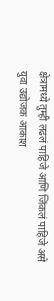क्षेत्रामध्ये तुम्ही लढलं पाहिजे आणि जिंकलं पाहिजे असे युवा उद्योजक आकाश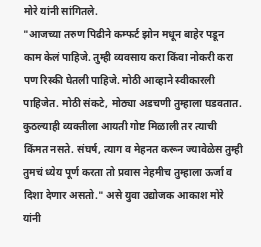मोरे यांनी सांगितले.
"आजच्या तरुण पिढीने कम्फर्ट झोन मधून बाहेर पडून काम केलं पाहिजे. तुम्ही व्यवसाय करा किंवा नोकरी करा पण रिस्की घेतली पाहिजे. मोठी आव्हाने स्वीकारली पाहिजेत. मोठी संकटे, मोठ्या अडचणी तुम्हाला घडवतात. कुठल्याही व्यक्तीला आयती गोष्ट मिळाली तर त्याची किंमत नसते. संघर्ष, त्याग व मेहनत करून ज्यावेळेस तुम्ही तुमचं ध्येय पूर्ण करता तो प्रवास नेहमीच तुम्हाला ऊर्जा व दिशा देणार असतो." असे युवा उद्योजक आकाश मोरे यांनी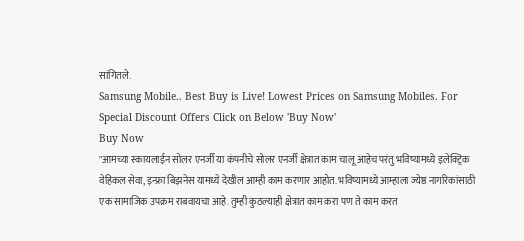सांगितले.
Samsung Mobile.. Best Buy is Live! Lowest Prices on Samsung Mobiles. For Special Discount Offers Click on Below 'Buy Now'
Buy Now
"आमच्या स्कायलाईन सोलर एनर्जी या कंपनीचे सोलर एनर्जी क्षेत्रात काम चालू आहेच परंतु भविष्यामध्ये इलेक्ट्रिक वेहिकल सेवा, इन्फ्रा बिझनेस यामध्ये देखील आम्ही काम करणार आहोत. भविष्यामध्ये आम्हाला ज्येष्ठ नागरिकांसाठी एक सामाजिक उपक्रम राबवायचा आहे. तुम्ही कुठल्याही क्षेत्रात काम करा पण ते काम करत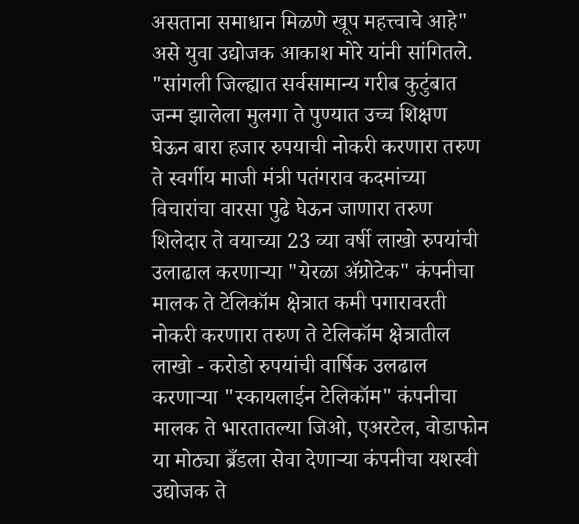असताना समाधान मिळणे खूप महत्त्वाचे आहे" असे युवा उद्योजक आकाश मोरे यांनी सांगितले.
"सांगली जिल्ह्यात सर्वसामान्य गरीब कुटुंबात जन्म झालेला मुलगा ते पुण्यात उच्च शिक्षण घेऊन बारा हजार रुपयाची नोकरी करणारा तरुण ते स्वर्गीय माजी मंत्री पतंगराव कदमांच्या विचारांचा वारसा पुढे घेऊन जाणारा तरुण शिलेदार ते वयाच्या 23 व्या वर्षी लाखो रुपयांची उलाढाल करणाऱ्या "येरळा ॲग्रोटेक" कंपनीचा मालक ते टेलिकॉम क्षेत्रात कमी पगारावरती नोकरी करणारा तरुण ते टेलिकॉम क्षेत्रातील लाखो - करोडो रुपयांची वार्षिक उलढाल करणाऱ्या "स्कायलाईन टेलिकॉम" कंपनीचा मालक ते भारतातल्या जिओ, एअरटेल, वोडाफोन या मोठ्या ब्रँडला सेवा देणाऱ्या कंपनीचा यशस्वी उद्योजक ते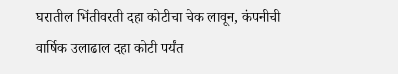घरातील भिंतीवरती दहा कोटीचा चेक लावून, कंपनीची वार्षिक उलाढाल दहा कोटी पर्यंत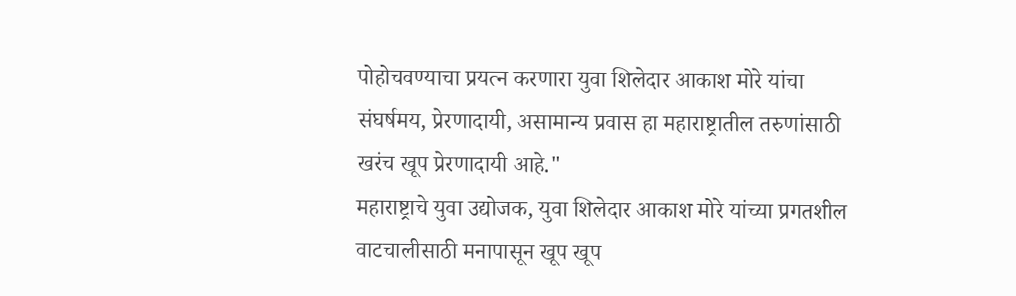पोहोचवण्याचा प्रयत्न करणारा युवा शिलेदार आकाश मोरे यांचा संघर्षमय, प्रेरणादायी, असामान्य प्रवास हा महाराष्ट्रातील तरुणांसाठी खरंच खूप प्रेरणादायी आहे."
महाराष्ट्राचे युवा उद्योजक, युवा शिलेदार आकाश मोरे यांच्या प्रगतशील वाटचालीसाठी मनापासून खूप खूप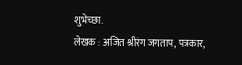शुभेच्छा.
लेखक : अजित श्रीरंग जगताप, पत्रकार,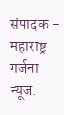संपादक - महाराष्ट्र गर्जना न्यूज.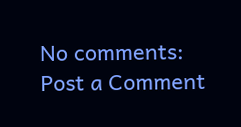No comments:
Post a Comment